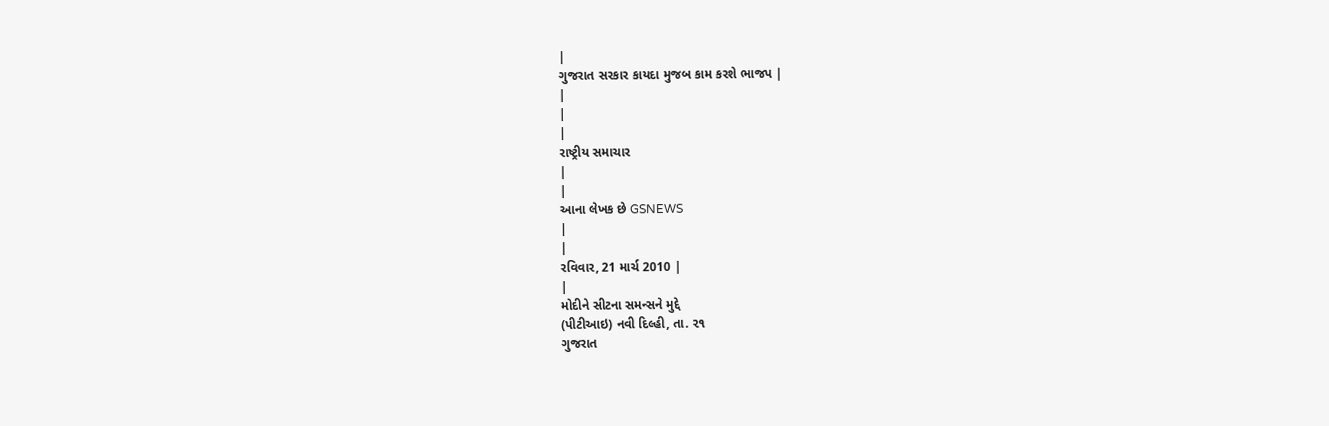|
ગુજરાત સરકાર કાયદા મુજબ કામ કરશે ભાજપ |
|
|
|
રાષ્ટ્રીય સમાચાર
|
|
આના લેખક છે GSNEWS
|
|
રવિવાર, 21 માર્ચ 2010 |
|
મોદીને સીટના સમન્સને મુદ્દે
(પીટીઆઇ) નવી દિલ્હી, તા. ૨૧
ગુજરાત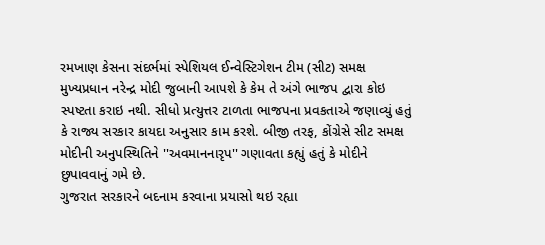રમખાણ કેસના સંદર્ભમાં સ્પેશિયલ ઈન્વેસ્ટિગેશન ટીમ (સીટ) સમક્ષ
મુખ્યપ્રધાન નરેન્દ્ર મોદી જુબાની આપશે કે કેમ તે અંગે ભાજપ દ્વારા કોઇ
સ્પષ્ટતા કરાઇ નથી. સીધો પ્રત્યુત્તર ટાળતા ભાજપના પ્રવકતાએ જણાવ્યું હતું
કે રાજ્ય સરકાર કાયદા અનુસાર કામ કરશે. બીજી તરફ, કોંગ્રેસે સીટ સમક્ષ
મોદીની અનુપસ્થિતિને ''અવમાનનારૃપ'' ગણાવતા કહ્યું હતું કે મોદીને
છુપાવવાનું ગમે છે.
ગુજરાત સરકારને બદનામ કરવાના પ્રયાસો થઇ રહ્યા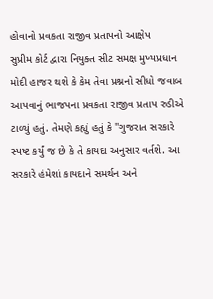હોવાનો પ્રવકતા રાજીવ પ્રતાપનો આક્ષેપ
સુપ્રીમ કોર્ટ દ્વારા નિયુક્ત સીટ સમક્ષ મુખ્યપ્રધાન મોદી હાજર થશે કે કેમ તેવા પ્રશ્નનો સીધો જવાબ આપવાનું ભાજપના પ્રવકતા રાજીવ પ્રતાપ રુડીએ ટાળ્યું હતું. તેમણે કહ્યું હતું કે ''ગુજરાત સરકારે સ્પષ્ટ કર્યું જ છે કે તે કાયદા અનુસાર વર્તશે. આ સરકારે હંમેશાં કાયદાને સમર્થન અને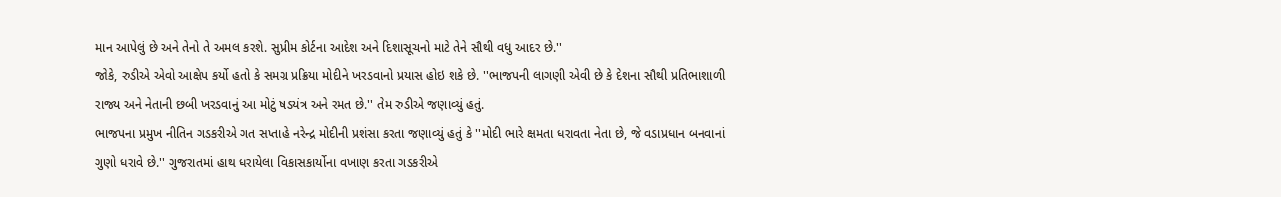માન આપેલું છે અને તેનો તે અમલ કરશે. સુપ્રીમ કોર્ટના આદેશ અને દિશાસૂચનો માટે તેને સૌથી વધુ આદર છે.''
જોકે, રુડીએ એવો આક્ષેપ કર્યો હતો કે સમગ્ર પ્રક્રિયા મોદીને ખરડવાનો પ્રયાસ હોઇ શકે છે. ''ભાજપની લાગણી એવી છે કે દેશના સૌથી પ્રતિભાશાળી રાજ્ય અને નેતાની છબી ખરડવાનું આ મોટું ષડયંત્ર અને રમત છે.'' તેમ રુડીએ જણાવ્યું હતું.
ભાજપના પ્રમુખ નીતિન ગડકરીએ ગત સપ્તાહે નરેન્દ્ર મોદીની પ્રશંસા કરતા જણાવ્યું હતું કે ''મોદી ભારે ક્ષમતા ધરાવતા નેતા છે, જે વડાપ્રધાન બનવાનાં ગુણો ધરાવે છે.'' ગુજરાતમાં હાથ ધરાયેલા વિકાસકાર્યોના વખાણ કરતા ગડકરીએ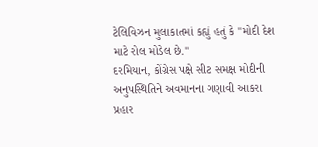ટેલિવિઝન મુલાકાતમાં કહ્યું હતું કે ''મોદી દેશ માટે રોલ મોડેલ છે.''
દરમિયાન, કોંગ્રેસ પક્ષે સીટ સમક્ષ મોદીની અનુપસ્થિતિને અવમાનના ગણાવી આકરા પ્રહાર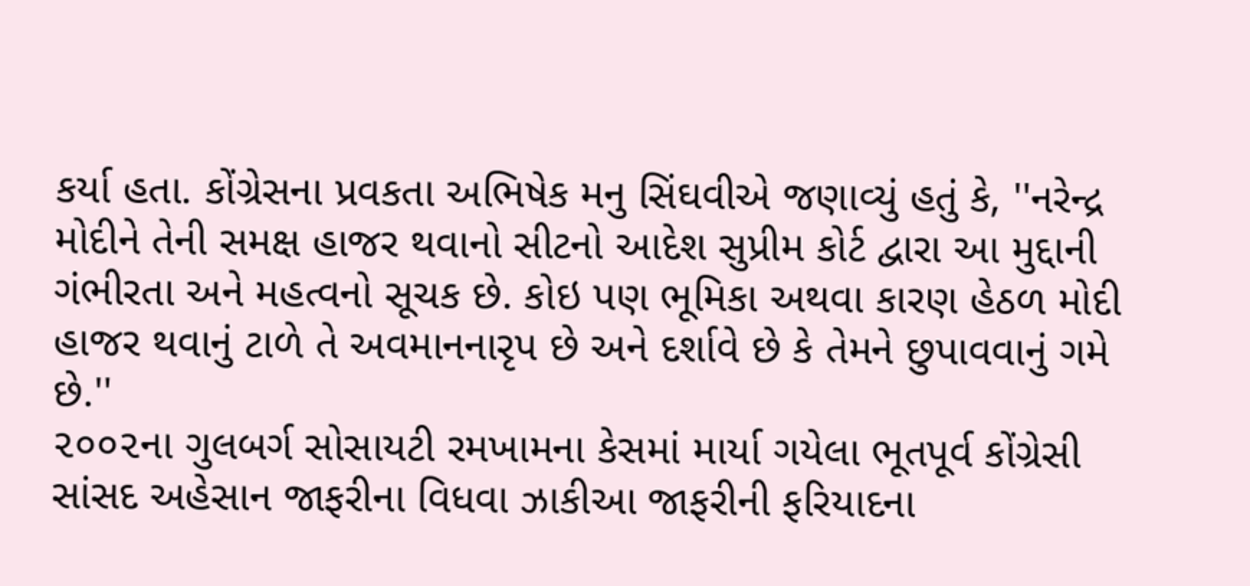કર્યા હતા. કોંગ્રેસના પ્રવકતા અભિષેક મનુ સિંઘવીએ જણાવ્યું હતું કે, ''નરેન્દ્ર મોદીને તેની સમક્ષ હાજર થવાનો સીટનો આદેશ સુપ્રીમ કોર્ટ દ્વારા આ મુદ્દાની ગંભીરતા અને મહત્વનો સૂચક છે. કોઇ પણ ભૂમિકા અથવા કારણ હેઠળ મોદી હાજર થવાનું ટાળે તે અવમાનનારૃપ છે અને દર્શાવે છે કે તેમને છુપાવવાનું ગમે છે.''
૨૦૦૨ના ગુલબર્ગ સોસાયટી રમખામના કેસમાં માર્યા ગયેલા ભૂતપૂર્વ કોંગ્રેસી સાંસદ અહેસાન જાફરીના વિધવા ઝાકીઆ જાફરીની ફરિયાદના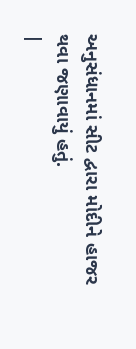અનુસંધાનમાં સીટ દ્વારા મોદીને હાજર થવા જણાવાયું હતું.
|